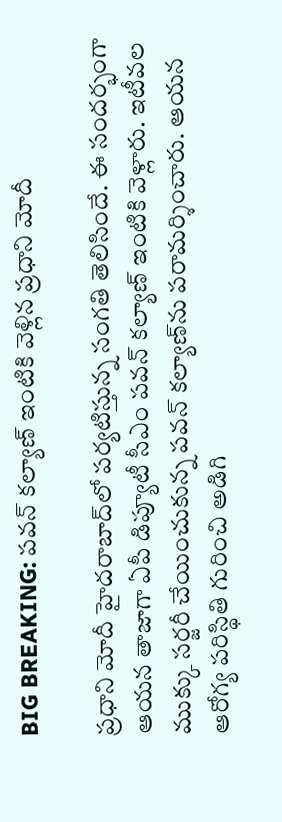BIG BREAKING: పవన్ కల్యాణ్ ఇంటికి వెళ్లిన ప్రధాని మోదీ

ప్రధాని మోదీ హైదరాబాద్‌లో పర్యటిస్తున్న సంగతి తెలిసిందే. ఈ సందర్భంగా ఆయన తాజాగా ఏపీ డిప్యూటీ సీఎం పవన్ కల్యాణ్ ఇంటికి వెళ్లారు. ఇటీవల ముక్కు సర్జరీ చేయించుకున్న పవన్‌ కల్యాణ్‌ను పరామర్శించారు. ఆయన ఆరోగ్య పరిస్థితి గురించి అడిగి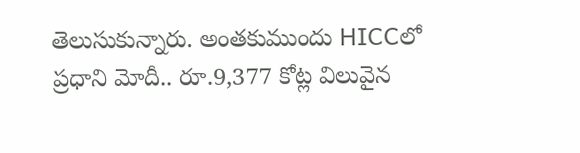తెలుసుకున్నారు. అంతకుముందు HICCలో ప్రధాని మోదీ.. రూ.9,377 కోట్ల విలువైన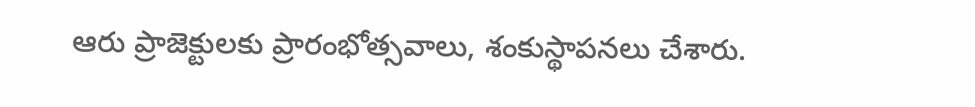ఆరు ప్రాజెక్టులకు ప్రారంభోత్సవాలు, శంకుస్థాపనలు చేశారు.